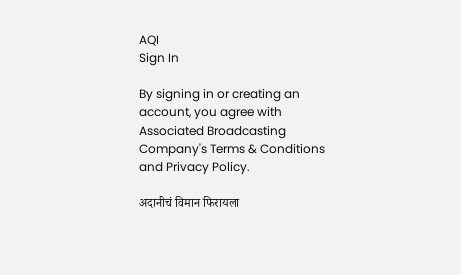AQI
Sign In

By signing in or creating an account, you agree with Associated Broadcasting Company's Terms & Conditions and Privacy Policy.

अदानीचं विमान फिरायला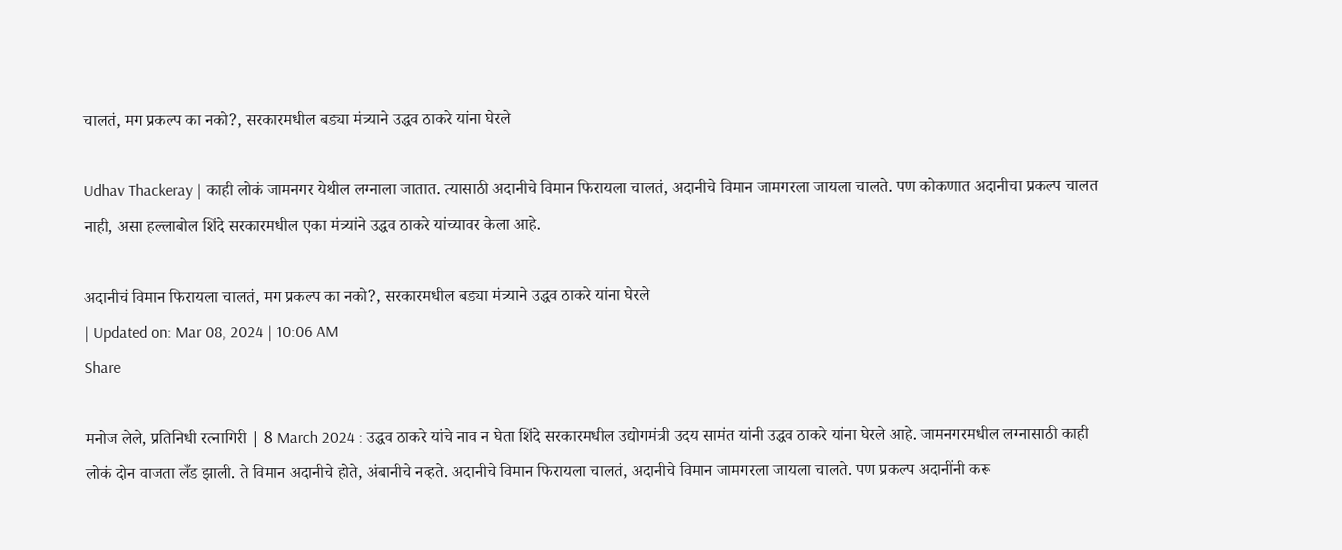चालतं, मग प्रकल्प का नको?, सरकारमधील बड्या मंत्र्याने उद्धव ठाकरे यांना घेरले

Udhav Thackeray | काही लोकं जामनगर येथील लग्नाला जातात. त्यासाठी अदानीचे विमान फिरायला चालतं, अदानीचे विमान जामगरला जायला चालते. पण कोकणात अदानीचा प्रकल्प चालत नाही, असा हल्लाबोल शिंदे सरकारमधील एका मंत्र्यांने उद्धव ठाकरे यांच्यावर केला आहे.

अदानीचं विमान फिरायला चालतं, मग प्रकल्प का नको?, सरकारमधील बड्या मंत्र्याने उद्धव ठाकरे यांना घेरले
| Updated on: Mar 08, 2024 | 10:06 AM
Share

मनोज लेले, प्रतिनिधी रत्नागिरी | 8 March 2024 : उद्धव ठाकरे यांचे नाव न घेता शिंदे सरकारमधील उद्योगमंत्री उदय सामंत यांनी उद्धव ठाकरे यांना घेरले आहे. जामनगरमधील लग्नासाठी काही लोकं दोन वाजता लँड झाली. ते विमान अदानीचे होते, अंबानीचे नव्हते. अदानीचे विमान फिरायला चालतं, अदानीचे विमान जामगरला जायला चालते. पण प्रकल्प अदानींनी करू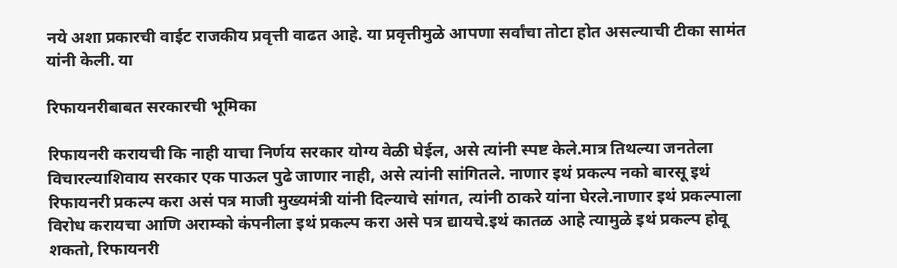नये अशा प्रकारची वाईट राजकीय प्रवृत्ती वाढत आहे. या प्रवृत्तीमुळे आपणा सर्वांचा तोटा होत असल्याची टीका सामंत यांनी केली. या

रिफायनरीबाबत सरकारची भूमिका

रिफायनरी करायची कि नाही याचा निर्णय सरकार योग्य वेळी घेईल, असे त्यांनी स्पष्ट केले.मात्र तिथल्या जनतेला विचारल्याशिवाय सरकार एक पाऊल पुढे जाणार नाही, असे त्यांनी सांगितले. नाणार इथं प्रकल्प नको बारसू इथं रिफायनरी प्रकल्प करा असं पत्र माजी मुख्यमंत्री यांनी दिल्याचे सांगत, त्यांनी ठाकरे यांना घेरले.नाणार इथं प्रकल्पाला विरोध करायचा आणि अराम्को कंपनीला इथं प्रकल्प करा असे पत्र द्यायचे.इथं कातळ आहे त्यामुळे इथं प्रकल्प होवू शकतो, रिफायनरी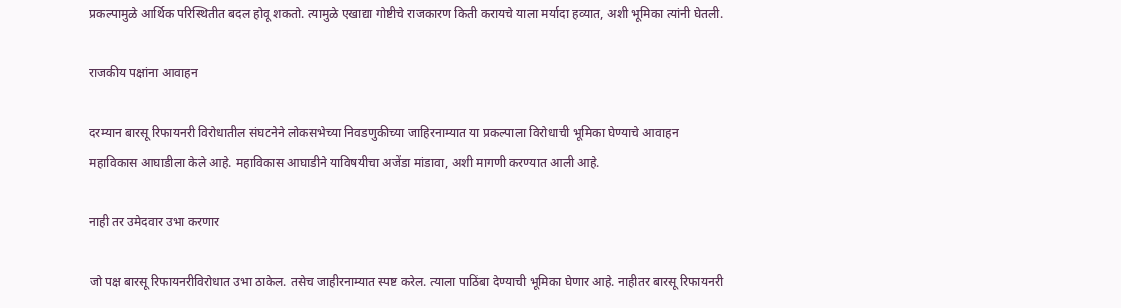प्रकल्पामुळे आर्थिक परिस्थितीत बदल होवू शकतो. त्यामुळे एखाद्या गोष्टीचे राजकारण किती करायचे याला मर्यादा हव्यात, अशी भूमिका त्यांनी घेतली.

राजकीय पक्षांना आवाहन

दरम्यान बारसू रिफायनरी विरोधातील संघटनेने लोकसभेच्या निवडणुकीच्या जाहिरनाम्यात या प्रकल्पाला विरोधाची भूमिका घेण्याचे आवाहन महाविकास आघाडीला केले आहे. महाविकास आघाडीने याविषयीचा अजेंडा मांडावा, अशी मागणी करण्यात आली आहे.

नाही तर उमेदवार उभा करणार

जो पक्ष बारसू रिफायनरीविरोधात उभा ठाकेल. तसेच जाहीरनाम्यात स्पष्ट करेल. त्याला पाठिंबा देण्याची भूमिका घेणार आहे. नाहीतर बारसू रिफायनरी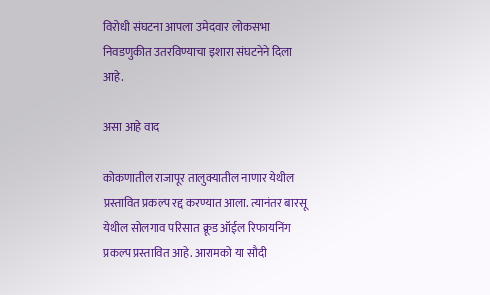विरोधी संघटना आपला उमेदवार लोकसभा निवडणुकीत उतरविण्याचा इशारा संघटनेने दिला आहे.

असा आहे वाद

कोकणातील राजापूर तालुक्यातील नाणार येथील प्रस्तावित प्रकल्प रद्द करण्यात आला. त्यानंतर बारसू येथील सोलगाव परिसात क्रूड ऑईल रिफायनिंग प्रकल्प प्रस्तावित आहे. आरामको या सौदी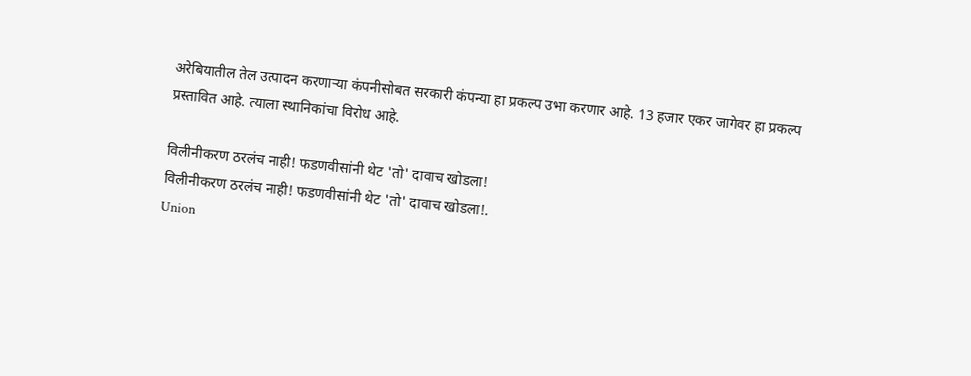अरेबियातील तेल उत्पादन करणाऱ्या कंपनीसोबत सरकारी कंपन्या हा प्रकल्प उभा करणार आहे. 13 हजार एकर जागेवर हा प्रकल्प प्रस्तावित आहे. त्याला स्थानिकांचा विरोध आहे.

विलीनीकरण ठरलंच नाही! फडणवीसांनी थेट 'तो' दावाच खोडला!
विलीनीकरण ठरलंच नाही! फडणवीसांनी थेट 'तो' दावाच खोडला!.
Union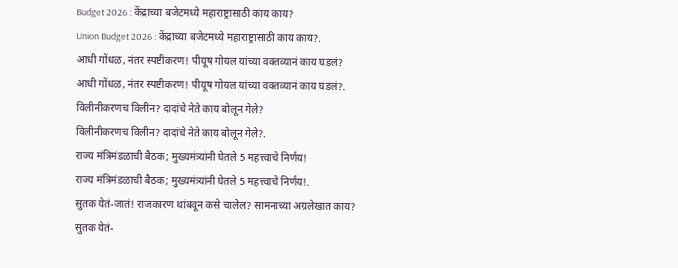Budget 2026 : केंद्राच्या बजेटमध्ये महाराष्ट्रासाठी काय काय?
Union Budget 2026 : केंद्राच्या बजेटमध्ये महाराष्ट्रासाठी काय काय?.
आधी गोंधळ, नंतर स्पष्टीकरण! पीयूष गोयल यांच्या वक्तव्यानं काय घडलं?
आधी गोंधळ, नंतर स्पष्टीकरण! पीयूष गोयल यांच्या वक्तव्यानं काय घडलं?.
विलीनीकरणच विलीन? दादांचे नेते काय बोलून गेले?
विलीनीकरणच विलीन? दादांचे नेते काय बोलून गेले?.
राज्य मंत्रिमंडळाची बैठक; मुख्यमंत्र्यांनी घेतले 5 महत्त्वाचे निर्णय!
राज्य मंत्रिमंडळाची बैठक; मुख्यमंत्र्यांनी घेतले 5 महत्त्वाचे निर्णय!.
सुतक येतं-जातं! राजकारण थांबवून कसे चालेल? सामनाच्या अग्रलेखात काय?
सुतक येतं-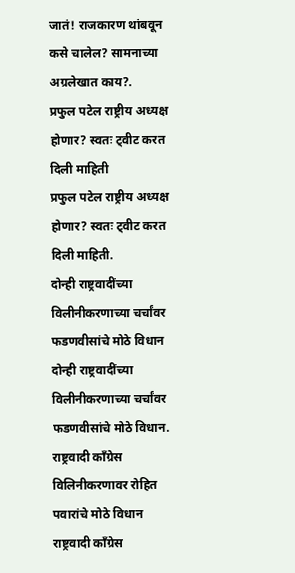जातं! राजकारण थांबवून कसे चालेल? सामनाच्या अग्रलेखात काय?.
प्रफुल पटेल राष्ट्रीय अध्यक्ष होणार? स्वतः ट्वीट करत दिली माहिती
प्रफुल पटेल राष्ट्रीय अध्यक्ष होणार? स्वतः ट्वीट करत दिली माहिती.
दोन्ही राष्ट्रवादींच्या विलीनीकरणाच्या चर्चांवर फडणवीसांचे मोठे विधान
दोन्ही राष्ट्रवादींच्या विलीनीकरणाच्या चर्चांवर फडणवीसांचे मोठे विधान.
राष्ट्रवादी काँग्रेस विलिनीकरणावर रोहित पवारांचे मोठे विधान
राष्ट्रवादी काँग्रेस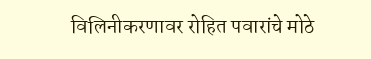विलिनीकरणावर रोहित पवारांचे मोठे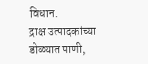विधान.
द्राक्ष उत्पादकांच्या डोळ्यात पाणी,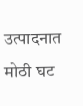उत्पादनात मोठी घट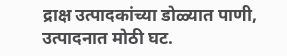द्राक्ष उत्पादकांच्या डोळ्यात पाणी, उत्पादनात मोठी घट.